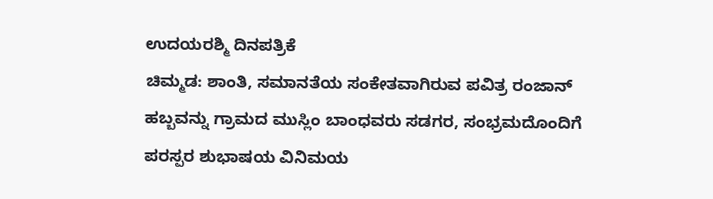ಉದಯರಶ್ಮಿ ದಿನಪತ್ರಿಕೆ
ಚಿಮ್ಮಡ: ಶಾಂತಿ, ಸಮಾನತೆಯ ಸಂಕೇತವಾಗಿರುವ ಪವಿತ್ರ ರಂಜಾನ್ ಹಬ್ಬವನ್ನು ಗ್ರಾಮದ ಮುಸ್ಲಿಂ ಬಾಂಧವರು ಸಡಗರ, ಸಂಭ್ರಮದೊಂದಿಗೆ ಪರಸ್ಪರ ಶುಭಾಷಯ ವಿನಿಮಯ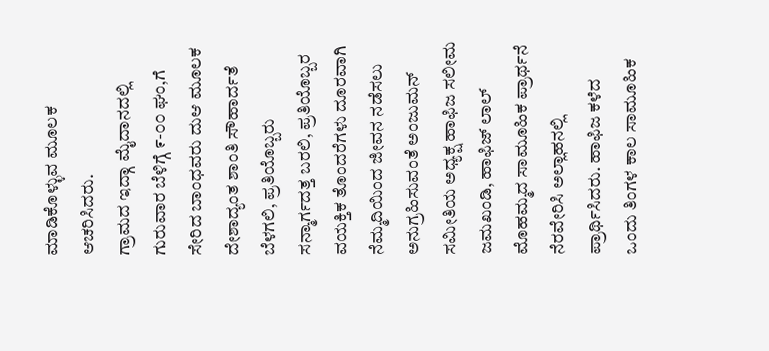ಮಾಡಿಕೊಳ್ಳುವ ಮೂಲಕ ಆಚರಿಸಿದರು.
ಗ್ರಾಮದ ಇದ್ಗಾ ಮೈದಾನದಲ್ಲಿ ಗುರುವಾರ ಬೆಳಿಗ್ಗೆ ೯-೦೦ ಘಂ,ಗೆ ಸೇರಿದ ಬಾಂಧವರು ದುಆ ಮೂಲಕ ದೇಶಾದ್ಯಂತ ಶಾಂತಿ ಸೌಹಾರ್ದತೆ ಬೆಳಗಲಿ, ಪ್ರತಿಯೊಬ್ಬರು ಸನ್ಮಾರ್ಗದತ್ತ ಬರಲಿ, ಪ್ರತಿಯೊಬ್ಬರ ವಯಕ್ತಿಕ ತೊಂದರೆಗಳು ದೂರವಾಗಿ ನೆಮ್ಮದಿಯಿಂದ ಜೀವನ ನಡೆಸಲು ಅನುಗ್ರಹಿಸುವಂತೆ ಅಂಜುಮನ್ ಸಮೀತಿಯ ಅಧ್ಯಕ್ಷ ಹಾಫಿಜ ಸಲೀಮ ಜಮಖಂಡಿ, ಹಾಫಿಜ್ ಲಾಲ್ ಮೊಹಮ್ಮದ ಸಾಮೂಹಿಕ ಪ್ರಾರ್ಥನೆ ನೆರವೇರಿಸಿ ಅಲ್ಲಾಹನಲ್ಲಿ ಪ್ರಾರ್ಥಿಸಿದರು. ಹಾಫಿಜ ಕಳೆದ ಒಂದು ತಿಂಗಳ ಕಾಲ ಸಾಮೂಹಿಕ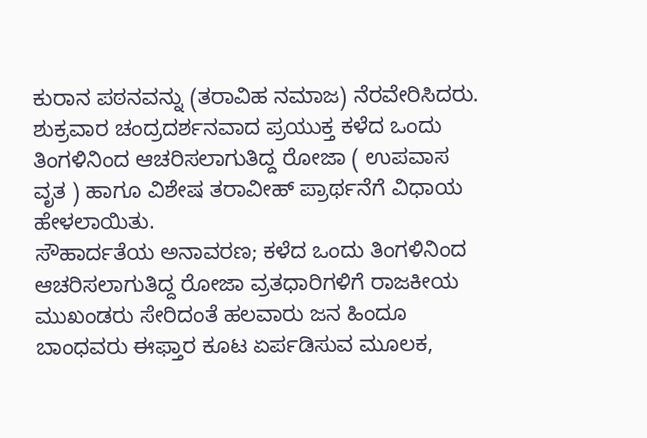ಕುರಾನ ಪಠನವನ್ನು (ತರಾವಿಹ ನಮಾಜ) ನೆರವೇರಿಸಿದರು.
ಶುಕ್ರವಾರ ಚಂದ್ರದರ್ಶನವಾದ ಪ್ರಯುಕ್ತ ಕಳೆದ ಒಂದು ತಿಂಗಳಿನಿಂದ ಆಚರಿಸಲಾಗುತಿದ್ದ ರೋಜಾ ( ಉಪವಾಸ ವೃತ ) ಹಾಗೂ ವಿಶೇಷ ತರಾವೀಹ್ ಪ್ರಾರ್ಥನೆಗೆ ವಿಧಾಯ ಹೇಳಲಾಯಿತು.
ಸೌಹಾರ್ದತೆಯ ಅನಾವರಣ; ಕಳೆದ ಒಂದು ತಿಂಗಳಿನಿಂದ ಆಚರಿಸಲಾಗುತಿದ್ದ ರೋಜಾ ವ್ರತಧಾರಿಗಳಿಗೆ ರಾಜಕೀಯ ಮುಖಂಡರು ಸೇರಿದಂತೆ ಹಲವಾರು ಜನ ಹಿಂದೂ ಬಾಂಧವರು ಈಫ್ತಾರ ಕೂಟ ಏರ್ಪಡಿಸುವ ಮೂಲಕ,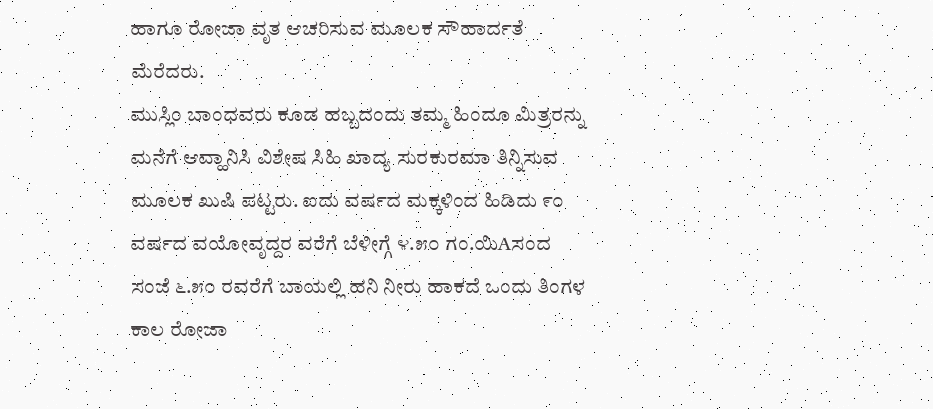ಹಾಗೂ ರೋಜಾ ವೃತ ಆಚರಿಸುವ ಮೂಲಕ ಸೌಹಾರ್ದತೆ ಮೆರೆದರು.
ಮುಸ್ಲಿಂ ಬಾಂಧವರು ಕೂಡ ಹಬ್ಬದಂದು ತಮ್ಮ ಹಿಂದೂ ಮಿತ್ರರನ್ನು ಮನೆಗೆ ಆವ್ಹಾನಿಸಿ ವಿಶೇಷ ಸಿಹಿ ಖಾದ್ಯ ಸುರಕುರಮಾ ತಿನ್ನಿಸುವ ಮೂಲಕ ಖುಷಿ ಪಟ್ಟರು. ಐದು ವರ್ಷದ ಮಕ್ಕಳಿಂದ ಹಿಡಿದು ೯೦ ವರ್ಷದ ವಯೋವೃದ್ದರ ವರೆಗೆ ಬೆಳೀಗ್ಗೆ ೪.೫೦ ಗಂ.ಯಿAಸಂದ ಸಂಜೆ ೬.೫೦ ರವರೆಗೆ ಬಾಯಲ್ಲಿ ಹನಿ ನೀರು ಹಾಕದೆ ಒಂದು ತಿಂಗಳ ಕಾಲ ರೋಜಾ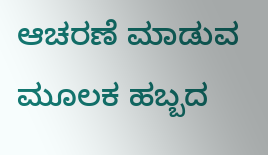ಆಚರಣೆ ಮಾಡುವ ಮೂಲಕ ಹಬ್ಬದ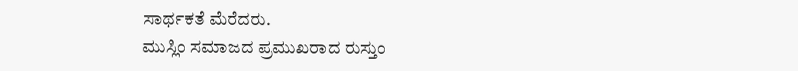ಸಾರ್ಥಕತೆ ಮೆರೆದರು.
ಮುಸ್ಲಿಂ ಸಮಾಜದ ಪ್ರಮುಖರಾದ ರುಸ್ತುಂ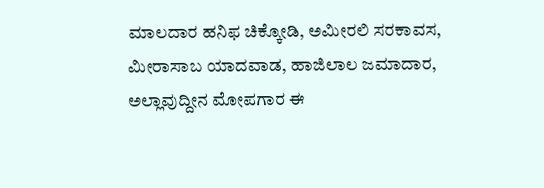ಮಾಲದಾರ ಹನಿಫ ಚಿಕ್ಕೋಡಿ, ಅಮೀರಲಿ ಸರಕಾವಸ, ಮೀರಾಸಾಬ ಯಾದವಾಡ, ಹಾಜಿಲಾಲ ಜಮಾದಾರ, ಅಲ್ಲಾವುದ್ದೀನ ಮೋಪಗಾರ ಈ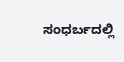ಸಂಧರ್ಬದಲ್ಲಿ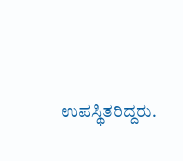ಉಪಸ್ಥಿತರಿದ್ದರು.